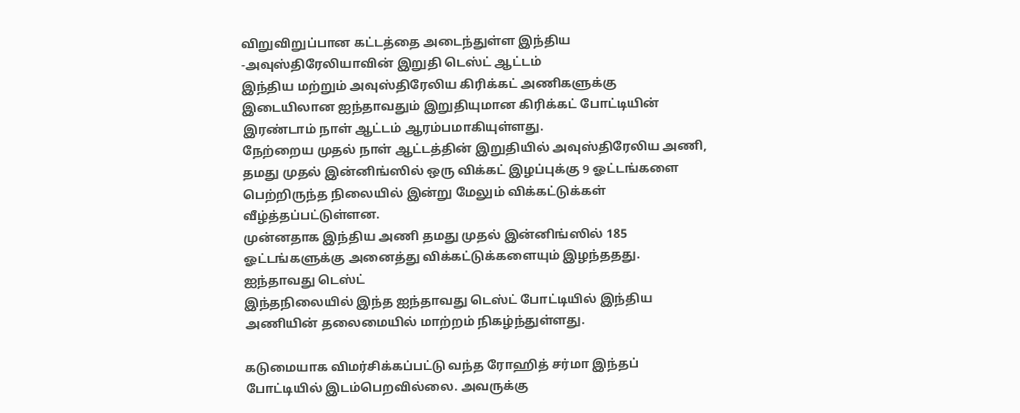விறுவிறுப்பான கட்டத்தை அடைந்துள்ள இந்திய -அவுஸ்திரேலியாவின் இறுதி டெஸ்ட் ஆட்டம்
இந்திய மற்றும் அவுஸ்திரேலிய கிரிக்கட் அணிகளுக்கு இடையிலான ஐந்தாவதும் இறுதியுமான கிரிக்கட் போட்டியின் இரண்டாம் நாள் ஆட்டம் ஆரம்பமாகியுள்ளது.
நேற்றைய முதல் நாள் ஆட்டத்தின் இறுதியில் அவுஸ்திரேலிய அணி, தமது முதல் இன்னிங்ஸில் ஒரு விக்கட் இழப்புக்கு 9 ஓட்டங்களை பெற்றிருந்த நிலையில் இன்று மேலும் விக்கட்டுக்கள் வீழ்த்தப்பட்டுள்ளன.
முன்னதாக இந்திய அணி தமது முதல் இன்னிங்ஸில் 185 ஓட்டங்களுக்கு அனைத்து விக்கட்டுக்களையும் இழந்ததது.
ஐந்தாவது டெஸ்ட்
இந்தநிலையில் இந்த ஐந்தாவது டெஸ்ட் போட்டியில் இந்திய அணியின் தலைமையில் மாற்றம் நிகழ்ந்துள்ளது.

கடுமையாக விமர்சிக்கப்பட்டு வந்த ரோஹித் சர்மா இந்தப் போட்டியில் இடம்பெறவில்லை. அவருக்கு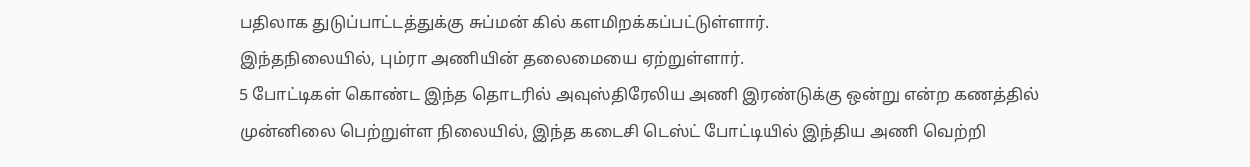பதிலாக துடுப்பாட்டத்துக்கு சுப்மன் கில் களமிறக்கப்பட்டுள்ளார்.
இந்தநிலையில், பும்ரா அணியின் தலைமையை ஏற்றுள்ளார்.
5 போட்டிகள் கொண்ட இந்த தொடரில் அவுஸ்திரேலிய அணி இரண்டுக்கு ஒன்று என்ற கணத்தில் முன்னிலை பெற்றுள்ள நிலையில், இந்த கடைசி டெஸ்ட் போட்டியில் இந்திய அணி வெற்றி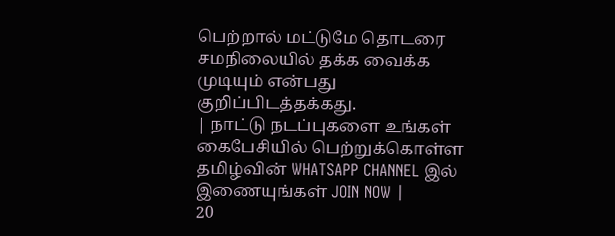பெற்றால் மட்டுமே தொடரை சமநிலையில் தக்க வைக்க முடியும் என்பது குறிப்பிடத்தக்கது.
| நாட்டு நடப்புகளை உங்கள் கைபேசியில் பெற்றுக்கொள்ள தமிழ்வின் WHATSAPP CHANNEL இல் இணையுங்கள் JOIN NOW |
20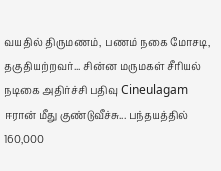வயதில் திருமணம், பணம் நகை மோசடி, தகுதியற்றவர்... சின்ன மருமகள் சீரியல் நடிகை அதிர்ச்சி பதிவு Cineulagam
ஈரான் மீது குண்டுவீச்சு... பந்தயத்தில் 160,000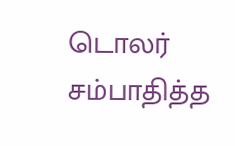டொலர் சம்பாதித்த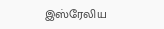இஸ்ரேலிய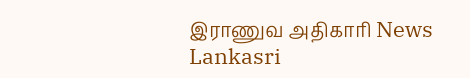இராணுவ அதிகாரி News Lankasri